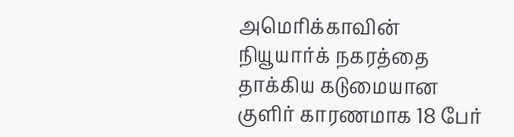அமெரிக்காவின் நியூயார்க் நகரத்தை தாக்கிய கடுமையான குளிர் காரணமாக 18 பேர்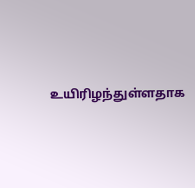உயிரிழந்துள்ளதாக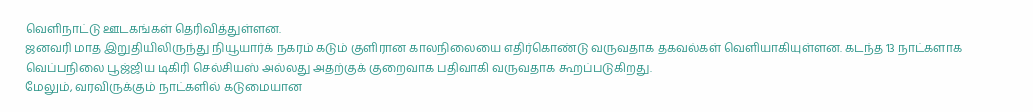வெளிநாட்டு ஊடகங்கள் தெரிவித்துள்ளன.
ஜனவரி மாத இறுதியிலிருந்து நியூயார்க் நகரம் கடும் குளிரான காலநிலையை எதிர்கொண்டு வருவதாக தகவல்கள் வெளியாகியுள்ளன. கடந்த 13 நாட்களாக வெப்பநிலை பூஜ்ஜிய டிகிரி செல்சியஸ் அல்லது அதற்குக் குறைவாக பதிவாகி வருவதாக கூறப்படுகிறது.
மேலும், வரவிருக்கும் நாட்களில் கடுமையான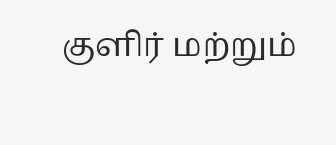குளிர் மற்றும்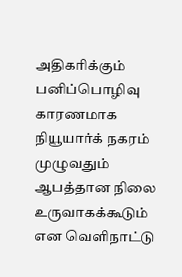அதிகரிக்கும் பனிப்பொழிவு காரணமாக நியூயார்க் நகரம் முழுவதும் ஆபத்தான நிலை உருவாகக்கூடும் என வெளிநாட்டு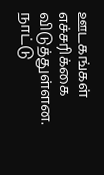ஊடகங்கள் எச்சரிக்கை விடுத்துள்ளன.
நாட்டு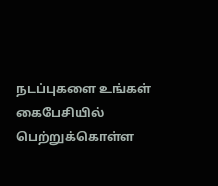நடப்புகளை உங்கள் கைபேசியில் பெற்றுக்கொள்ள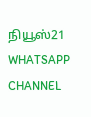நியூஸ்21 WHATSAPP CHANNEL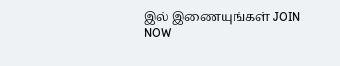இல் இணையுங்கள் JOIN NOW